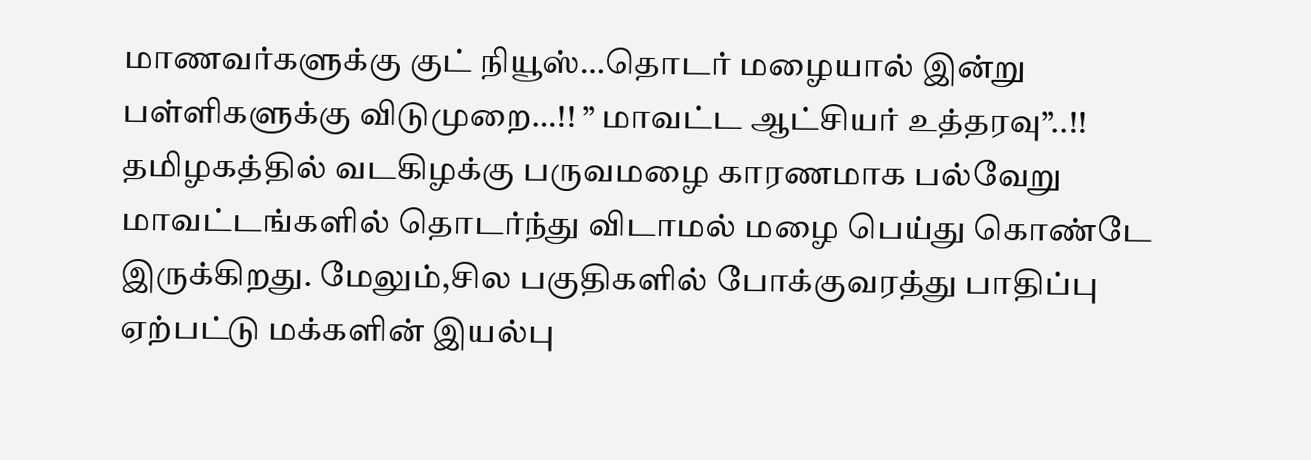மாணவர்களுக்கு குட் நியூஸ்…தொடர் மழையால் இன்று பள்ளிகளுக்கு விடுமுறை…!! ” மாவட்ட ஆட்சியர் உத்தரவு”..!!
தமிழகத்தில் வடகிழக்கு பருவமழை காரணமாக பல்வேறு மாவட்டங்களில் தொடர்ந்து விடாமல் மழை பெய்து கொண்டே இருக்கிறது. மேலும்,சில பகுதிகளில் போக்குவரத்து பாதிப்பு ஏற்பட்டு மக்களின் இயல்பு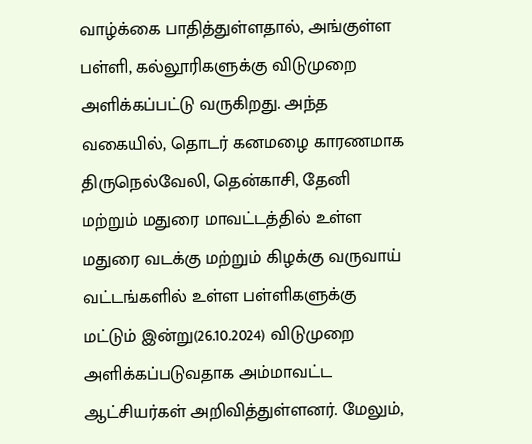வாழ்க்கை பாதித்துள்ளதால், அங்குள்ள பள்ளி, கல்லூரிகளுக்கு விடுமுறை அளிக்கப்பட்டு வருகிறது. அந்த வகையில், தொடர் கனமழை காரணமாக திருநெல்வேலி, தென்காசி, தேனி மற்றும் மதுரை மாவட்டத்தில் உள்ள மதுரை வடக்கு மற்றும் கிழக்கு வருவாய் வட்டங்களில் உள்ள பள்ளிகளுக்கு மட்டும் இன்று(26.10.2024) விடுமுறை அளிக்கப்படுவதாக அம்மாவட்ட ஆட்சியர்கள் அறிவித்துள்ளனர். மேலும்,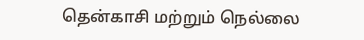தென்காசி மற்றும் நெல்லை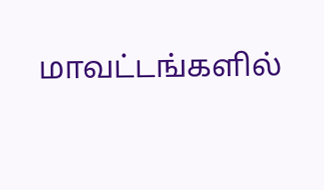மாவட்டங்களில்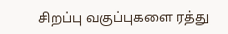சிறப்பு வகுப்புகளை ரத்து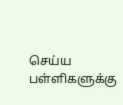செய்ய பள்ளிகளுக்கு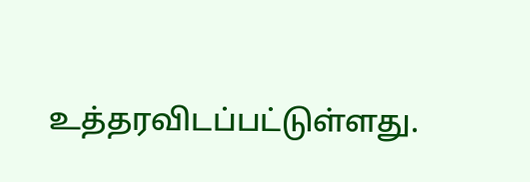உத்தரவிடப்பட்டுள்ளது.